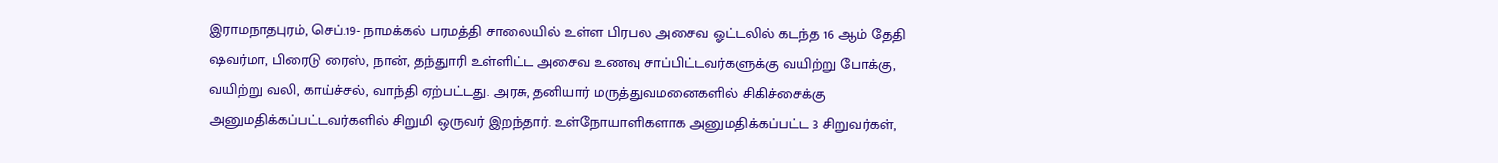இராமநாதபுரம், செப்.19- நாமக்கல் பரமத்தி சாலையில் உள்ள பிரபல அசைவ ஓட்டலில் கடந்த 16 ஆம் தேதி ஷவர்மா, பிரைடு ரைஸ், நான், தந்துாரி உள்ளிட்ட அசைவ உணவு சாப்பிட்டவர்களுக்கு வயிற்று போக்கு, வயிற்று வலி, காய்ச்சல், வாந்தி ஏற்பட்டது. அரசு, தனியார் மருத்துவமனைகளில் சிகிச்சைக்கு அனுமதிக்கப்பட்டவர்களில் சிறுமி ஒருவர் இறந்தார். உள்நோயாளிகளாக அனுமதிக்கப்பட்ட 3 சிறுவர்கள்,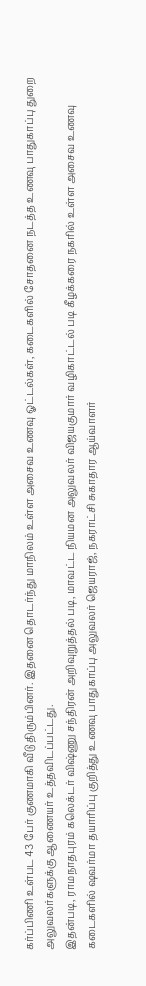கர்ப்பிணி உள்பட 43 பேர் குணமாகி வீடு திரும்பினர். இதனை தொடர்ந்து மாநிலம் உள்ள அசைவ உணவு ஓட்டல்கள், கடைகளில் சோதனை நடத்த உணவு பாதுகாப்பு துறை அலுவலர்களுக்கு ஆணையர் உத்தவிடப்பட்டது.
இதன்படி, ராமநாதபுரம் கலெக்டர் விஷ்ணு சந்திரன் அறிவுறுத்தல் படி, மாவட்ட நியமன அலுவலர் விஜயகுமார் வழிகாட்டல் படி கீழக்கரை நகரில் உள்ள அசைவ உணவு கடைகளில் ஷவர்மா தயாரிப்பு குறித்து உணவு பாதுகாப்பு அலுவலர் ஜெயராஜ், நகராட்சி சுகாதார ஆய்வாளர்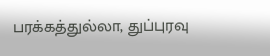பரக்கத்துல்லா, துப்புரவு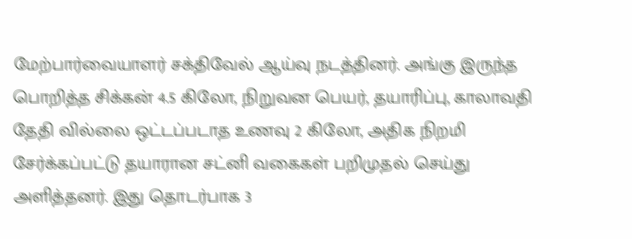மேற்பார்வையாளர் சக்திவேல் ஆய்வு நடத்தினர். அங்கு இருந்த பொறித்த சிக்கன் 4.5 கிலோ, நிறுவன பெயர், தயாரிப்பு, காலாவதி தேதி வில்லை ஒட்டப்படாத உணவு 2 கிலோ, அதிக நிறமி சேர்க்கப்பட்டு தயாரான சட்னி வகைகள் பறிமுதல் செய்து அளித்தனர். இது தொடர்பாக 3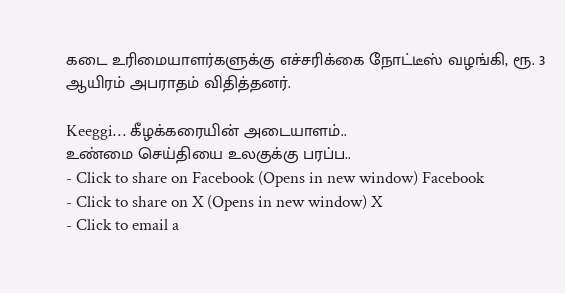கடை உரிமையாளர்களுக்கு எச்சரிக்கை நோட்டீஸ் வழங்கி, ரூ. 3 ஆயிரம் அபராதம் விதித்தனர்.

Keeggi… கீழக்கரையின் அடையாளம்..
உண்மை செய்தியை உலகுக்கு பரப்ப..
- Click to share on Facebook (Opens in new window) Facebook
- Click to share on X (Opens in new window) X
- Click to email a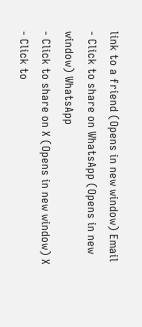link to a friend (Opens in new window) Email
- Click to share on WhatsApp (Opens in new window) WhatsApp
- Click to share on X (Opens in new window) X
- Click to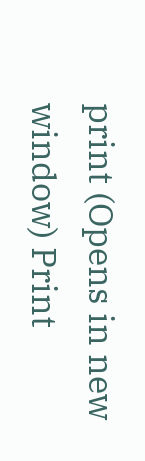print (Opens in new window) Print